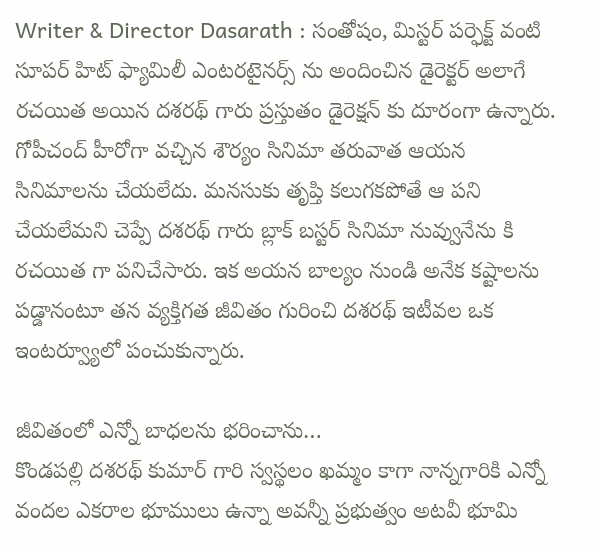Writer & Director Dasarath : సంతోషం, మిస్టర్ పర్ఫెక్ట్ వంటి సూపర్ హిట్ ఫ్యామిలీ ఎంటరటైనర్స్ ను అందించిన డైరెక్టర్ అలాగే రచయిత అయిన దశరథ్ గారు ప్రస్తుతం డైరెక్షన్ కు దూరంగా ఉన్నారు. గోపీచంద్ హీరోగా వచ్చిన శౌర్యం సినిమా తరువాత ఆయన సినిమాలను చేయలేదు. మనసుకు తృప్తి కలుగకపోతే ఆ పని చేయలేమని చెప్పే దశరథ్ గారు బ్లాక్ బస్టర్ సినిమా నువ్వునేను కి రచయిత గా పనిచేసారు. ఇక అయన బాల్యం నుండి అనేక కష్టాలను పడ్డానంటూ తన వ్యక్తిగత జీవితం గురించి దశరథ్ ఇటీవల ఒక ఇంటర్వ్యూలో పంచుకున్నారు.

జీవితంలో ఎన్నో బాధలను భరించాను…
కొండపల్లి దశరథ్ కుమార్ గారి స్వస్థలం ఖమ్మం కాగా నాన్నగారికి ఎన్నో వందల ఎకరాల భూములు ఉన్నా అవన్నీ ప్రభుత్వం అటవీ భూమి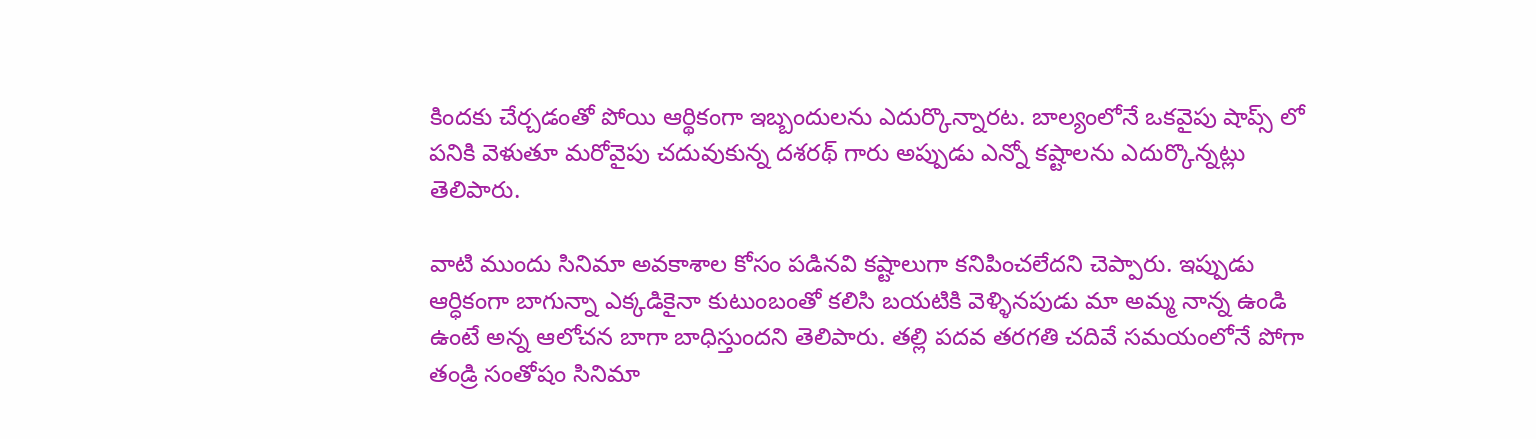కిందకు చేర్చడంతో పోయి ఆర్థికంగా ఇబ్బందులను ఎదుర్కొన్నారట. బాల్యంలోనే ఒకవైపు షాప్స్ లో పనికి వెళుతూ మరోవైపు చదువుకున్న దశరథ్ గారు అప్పుడు ఎన్నో కష్టాలను ఎదుర్కొన్నట్లు తెలిపారు.

వాటి ముందు సినిమా అవకాశాల కోసం పడినవి కష్టాలుగా కనిపించలేదని చెప్పారు. ఇప్పుడు ఆర్ధికంగా బాగున్నా ఎక్కడికైనా కుటుంబంతో కలిసి బయటికి వెళ్ళినపుడు మా అమ్మ నాన్న ఉండి ఉంటే అన్న ఆలోచన బాగా బాధిస్తుందని తెలిపారు. తల్లి పదవ తరగతి చదివే సమయంలోనే పోగా తండ్రి సంతోషం సినిమా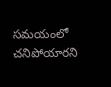సమయంలో చనిపోయారని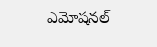ఎమోషనల్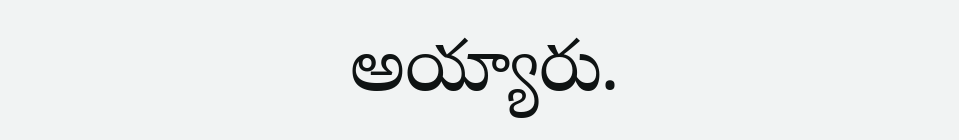అయ్యారు.